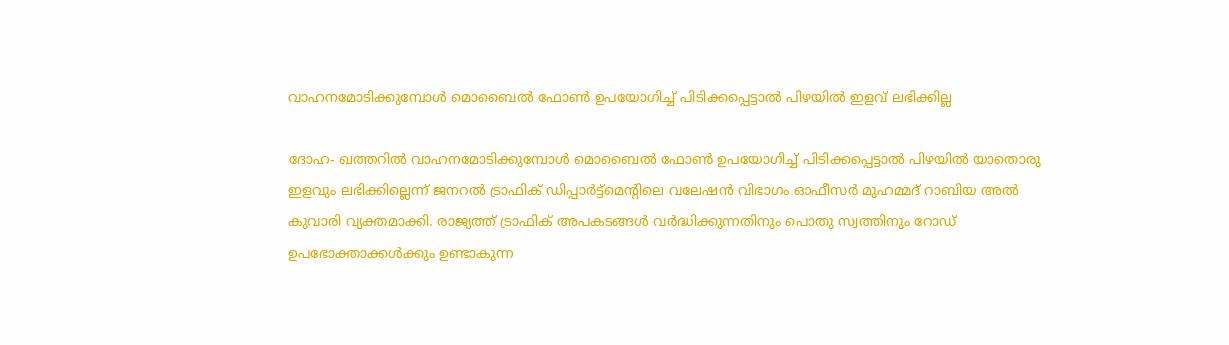വാഹനമോടിക്കുമ്പോള്‍ മൊബൈല്‍ ഫോണ്‍ ഉപയോഗിച്ച് പിടിക്കപ്പെട്ടാല്‍ പിഴയില്‍ ഇളവ് ലഭിക്കില്ല

ദോഹ- ഖത്തറില്‍ വാഹനമോടിക്കുമ്പോള്‍ മൊബൈല്‍ ഫോണ്‍ ഉപയോഗിച്ച് പിടിക്കപ്പെട്ടാല്‍ പിഴയില്‍ യാതൊരു ഇളവും ലഭിക്കില്ലെന്ന് ജനറല്‍ ട്രാഫിക് ഡിപ്പാര്‍ട്ട്മെന്റിലെ വലേഷന്‍ വിഭാഗം ഓഫീസര്‍ മുഹമ്മദ് റാബിയ അല്‍ കുവാരി വ്യക്തമാക്കി. രാജ്യത്ത് ട്രാഫിക് അപകടങ്ങള്‍ വര്‍ദ്ധിക്കുന്നതിനും പൊതു സ്വത്തിനും റോഡ് ഉപഭോക്താക്കള്‍ക്കും ഉണ്ടാകുന്ന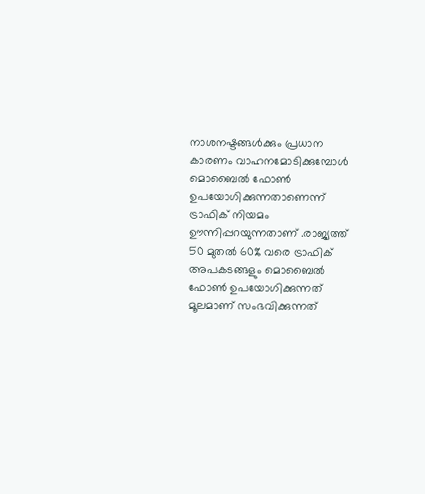നാശനഷ്ടങ്ങള്‍ക്കും പ്രധാന കാരണം വാഹനമോടിക്കുമ്പോള്‍ മൊബൈല്‍ ഫോണ്‍ ഉപയോഗിക്കുന്നതാണെന്ന് ട്രാഫിക് നിയമം ഊന്നിപ്പറയുന്നതാണ് .രാജ്യത്ത് 50 മുതല്‍ 60% വരെ ട്രാഫിക് അപകടങ്ങളും മൊബൈല്‍ ഫോണ്‍ ഉപയോഗിക്കുന്നത് മൂലമാണ് സംഭവിക്കുന്നത്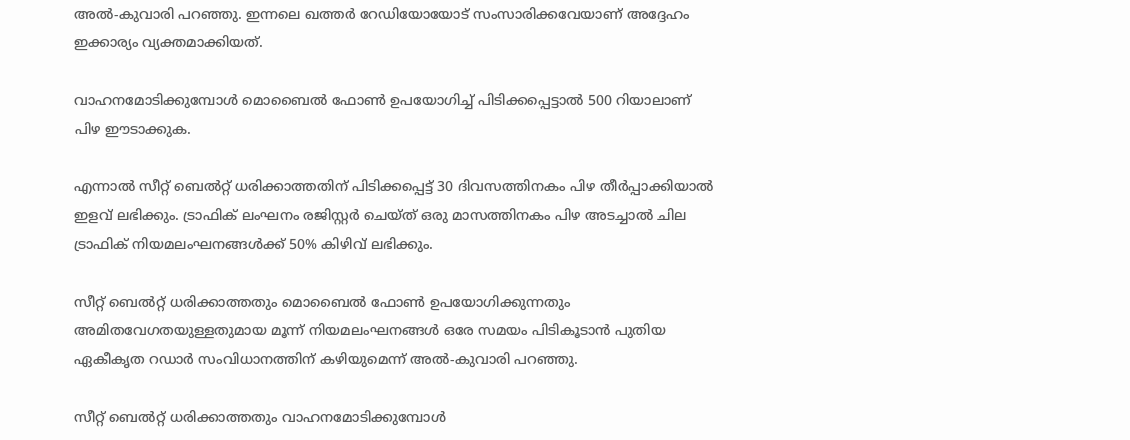അല്‍-കുവാരി പറഞ്ഞു. ഇന്നലെ ഖത്തര്‍ റേഡിയോയോട് സംസാരിക്കവേയാണ് അദ്ദേഹം ഇക്കാര്യം വ്യക്തമാക്കിയത്.

വാഹനമോടിക്കുമ്പോള്‍ മൊബൈല്‍ ഫോണ്‍ ഉപയോഗിച്ച് പിടിക്കപ്പെട്ടാല്‍ 500 റിയാലാണ് പിഴ ഈടാക്കുക.

എന്നാല്‍ സീറ്റ് ബെല്‍റ്റ് ധരിക്കാത്തതിന് പിടിക്കപ്പെട്ട് 30 ദിവസത്തിനകം പിഴ തീര്‍പ്പാക്കിയാല്‍ ഇളവ് ലഭിക്കും. ട്രാഫിക് ലംഘനം രജിസ്റ്റര്‍ ചെയ്ത് ഒരു മാസത്തിനകം പിഴ അടച്ചാല്‍ ചില ട്രാഫിക് നിയമലംഘനങ്ങള്‍ക്ക് 50% കിഴിവ് ലഭിക്കും.

സീറ്റ് ബെല്‍റ്റ് ധരിക്കാത്തതും മൊബൈല്‍ ഫോണ്‍ ഉപയോഗിക്കുന്നതും അമിതവേഗതയുള്ളതുമായ മൂന്ന് നിയമലംഘനങ്ങള്‍ ഒരേ സമയം പിടികൂടാന്‍ പുതിയ ഏകീകൃത റഡാര്‍ സംവിധാനത്തിന് കഴിയുമെന്ന് അല്‍-കുവാരി പറഞ്ഞു.

സീറ്റ് ബെല്‍റ്റ് ധരിക്കാത്തതും വാഹനമോടിക്കുമ്പോള്‍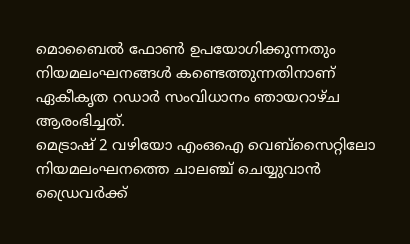മൊബൈല്‍ ഫോണ്‍ ഉപയോഗിക്കുന്നതും നിയമലംഘനങ്ങള്‍ കണ്ടെത്തുന്നതിനാണ് ഏകീകൃത റഡാര്‍ സംവിധാനം ഞായറാഴ്ച ആരംഭിച്ചത്.
മെട്രാഷ് 2 വഴിയോ എംഒഐ വെബ്സൈറ്റിലോ നിയമലംഘനത്തെ ചാലഞ്ച് ചെയ്യുവാന്‍ ഡ്രൈവര്‍ക്ക്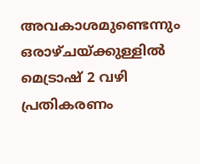അവകാശമുണ്ടെന്നും ഒരാഴ്ചയ്ക്കുള്ളില്‍ മെട്രാഷ് 2 വഴി പ്രതികരണം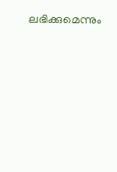ലഭിക്കുമെന്നും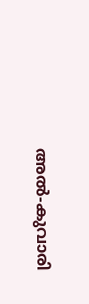അല്‍-കുവാരി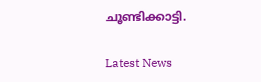ചൂണ്ടിക്കാട്ടി.

Latest News